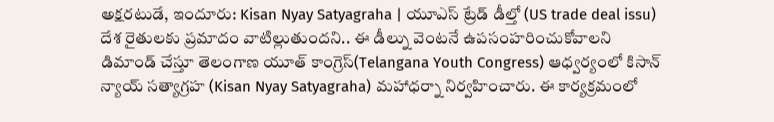అక్షరటుడే, ఇందూరు: Kisan Nyay Satyagraha | యూఎస్ ట్రేడ్ డీల్తో (US trade deal issu) దేశ రైతులకు ప్రమాదం వాటిల్లుతుందని.. ఈ డీల్ను వెంటనే ఉపసంహరించుకోవాలని డిమాండ్ చేస్తూ తెలంగాణ యూత్ కాంగ్రెస్(Telangana Youth Congress) ఆధ్వర్యంలో కిసాన్ న్యాయ్ సత్యాగ్రహ (Kisan Nyay Satyagraha) మహాధర్నా నిర్వహించారు. ఈ కార్యక్రమంలో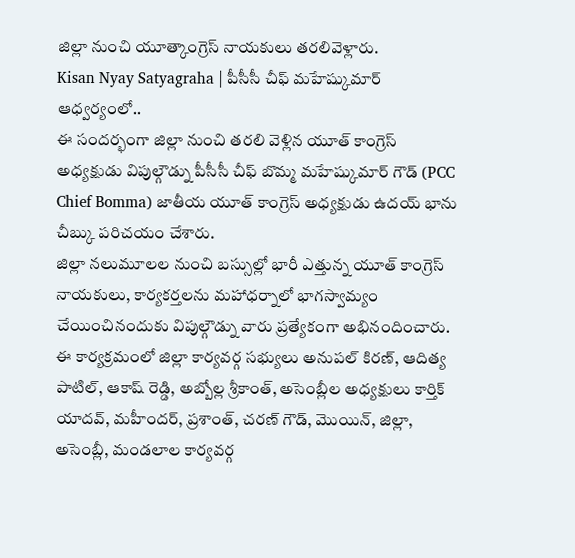జిల్లా నుంచి యూత్కాంగ్రెస్ నాయకులు తరలివెళ్లారు.
Kisan Nyay Satyagraha | పీసీసీ చీఫ్ మహేష్కుమార్ ఆధ్వర్యంలో..
ఈ సందర్భంగా జిల్లా నుంచి తరలి వెళ్లిన యూత్ కాంగ్రెస్ అధ్యక్షుడు విపుల్గౌడ్ను పీసీసీ చీఫ్ బొమ్మ మహేష్కుమార్ గౌడ్ (PCC Chief Bomma) జాతీయ యూత్ కాంగ్రెస్ అధ్యక్షుడు ఉదయ్ భాను చీబ్కు పరిచయం చేశారు.
జిల్లా నలుమూలల నుంచి బస్సుల్లో భారీ ఎత్తున్న యూత్ కాంగ్రెస్ నాయకులు, కార్యకర్తలను మహాధర్నాలో భాగస్వామ్యం చేయించినందుకు విపుల్గౌడ్ను వారు ప్రత్యేకంగా అభినందించారు.
ఈ కార్యక్రమంలో జిల్లా కార్యవర్గ సభ్యులు అనుపల్ కిరణ్, ఆదిత్య పాటిల్, ఆకాష్ రెడ్డి, అబ్బోల్ల శ్రీకాంత్, అసెంబ్లీల అధ్యక్షులు కార్తిక్ యాదవ్, మహీందర్, ప్రశాంత్, చరణ్ గౌడ్, మొయిన్, జిల్లా, అసెంబ్లీ, మండలాల కార్యవర్గ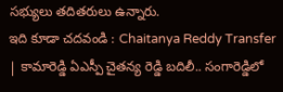సభ్యులు తదితరులు ఉన్నారు.
ఇది కూడా చదవండి : Chaitanya Reddy Transfer | కామారెడ్డి ఏఎస్పీ చైతన్య రెడ్డి బదిలీ.. సంగారెడ్డిలో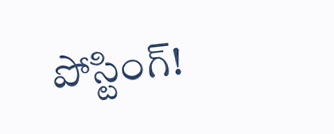పోస్టింగ్!